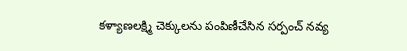కళ్యాణలక్ష్మి చెక్కులను పంపిణీచేసిన సర్పంచ్ నవ్య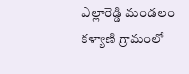ఎల్లారెడ్డి మండలం కళ్యాణి గ్రామంలో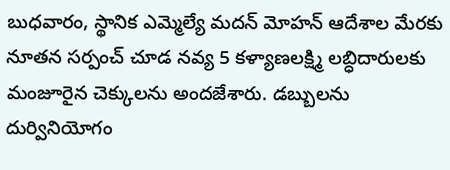బుధవారం, స్థానిక ఎమ్మెల్యే మదన్ మోహన్ ఆదేశాల మేరకు నూతన సర్పంచ్ చూడ నవ్య 5 కళ్యాణలక్ష్మి లబ్ధిదారులకు మంజూరైన చెక్కులను అందజేశారు. డబ్బులను దుర్వినియోగం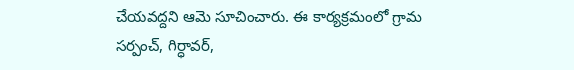చేయవద్దని ఆమె సూచించారు. ఈ కార్యక్రమంలో గ్రామ సర్పంచ్, గిర్ధావర్,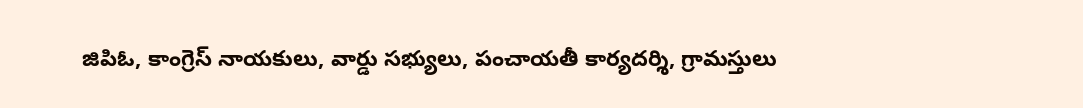జిపిఓ, కాంగ్రెస్ నాయకులు, వార్డు సభ్యులు, పంచాయతీ కార్యదర్శి, గ్రామస్తులు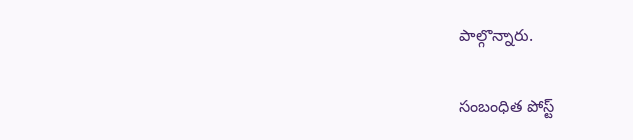పాల్గొన్నారు.

సంబంధిత పోస్ట్